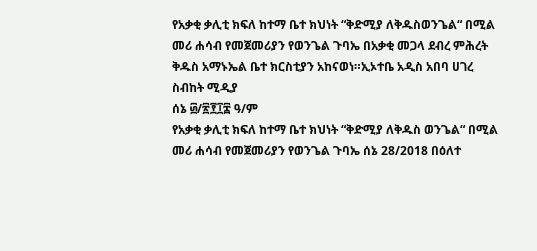የአቃቂ ቃሊቲ ክፍለ ከተማ ቤተ ክህነት “ቅድሚያ ለቅዱስወንጌል“ በሚል መሪ ሐሳብ የመጀመሪያን የወንጌል ጉባኤ በአቃቂ መጋላ ደብረ ምሕረት ቅዱስ አማኑኤል ቤተ ክርስቲያን አከናወነ።ኢኦተቤ አዲስ አበባ ሀገረ ስብከት ሚዲያ
ሰኔ ፴/፳፻፲፰ ዓ/ም
የአቃቂ ቃሊቲ ክፍለ ከተማ ቤተ ክህነት “ቅድሚያ ለቅዱስ ወንጌል“ በሚል መሪ ሐሳብ የመጀመሪያን የወንጌል ጉባኤ ሰኔ 28/2018 በዕለተ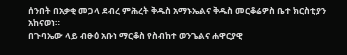ሰንበት በአቃቂ መጋላ ደብረ ምሕረት ቅዱስ አማኑኤልና ቅዱስ መርቆሬዎስ ቤተ ክርስቲያን አከናወነ።
በጉባኤው ላይ ብፁዕ አቡነ ማርቆስ የስብከተ ወንጌልና ሐዋርያዊ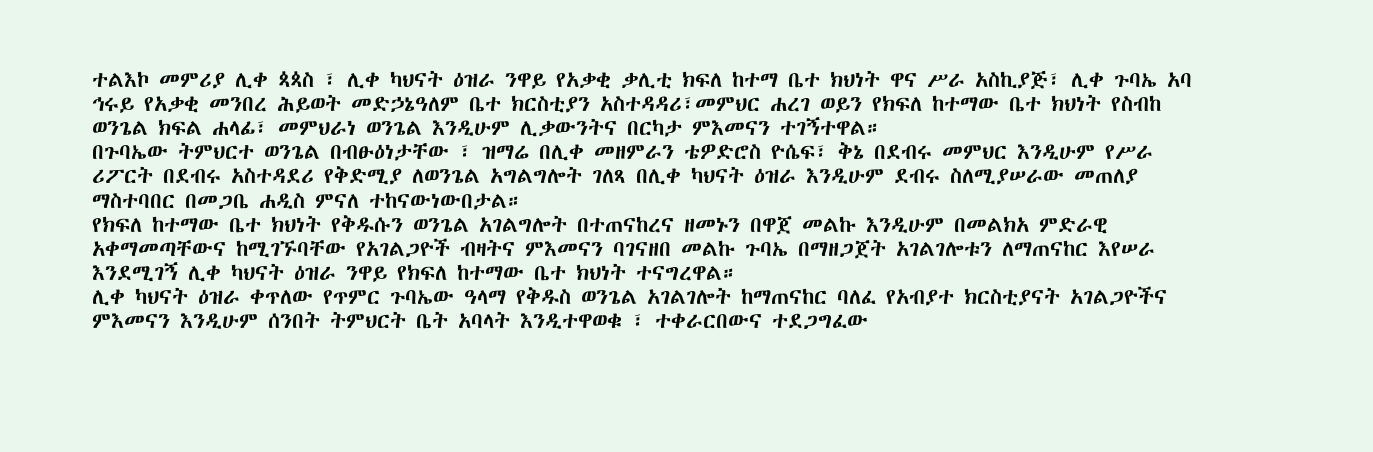ተልእኮ መምሪያ ሊቀ ጳጳስ ፣ ሊቀ ካህናት ዕዝራ ንዋይ የአቃቂ ቃሊቲ ክፍለ ከተማ ቤተ ክህነት ዋና ሥራ አስኪያጅ፣ ሊቀ ጉባኤ አባ ኅሩይ የአቃቂ መንበረ ሕይወት መድኃኔዓለም ቤተ ክርስቲያን አስተዳዳሪ፣መምህር ሐረገ ወይን የክፍለ ከተማው ቤተ ክህነት የስብከ ወንጌል ክፍል ሐላፊ፣ መምህራነ ወንጌል እንዲሁም ሊቃውንትና በርካታ ምእመናን ተገኝተዋል።
በጉባኤው ትምህርተ ወንጌል በብፁዕነታቸው ፣ ዝማሬ በሊቀ መዘምራን ቴዎድሮስ ዮሴፍ፣ ቅኔ በደብሩ መምህር እንዲሁም የሥራ ሪፖርት በደብሩ አስተዳደሪ የቅድሚያ ለወንጌል አግልግሎት ገለጻ በሊቀ ካህናት ዕዝራ እንዲሁም ደብሩ ስለሚያሠራው መጠለያ ማስተባበር በመጋቤ ሐዲስ ምናለ ተከናውነውበታል።
የክፍለ ከተማው ቤተ ክህነት የቅዱሱን ወንጌል አገልግሎት በተጠናከረና ዘመኑን በዋጀ መልኩ እንዲሁም በመልክአ ምድራዊ አቀማመጣቸውና ከሚገኙባቸው የአገልጋዮች ብዛትና ምእመናን ባገናዘበ መልኩ ጉባኤ በማዘጋጀት አገልገሎቱን ለማጠናከር እየሠራ እንደሚገኝ ሊቀ ካህናት ዕዝራ ንዋይ የክፍለ ከተማው ቤተ ክህነት ተናግረዋል።
ሊቀ ካህናት ዕዝራ ቀጥለው የጥምር ጉባኤው ዓላማ የቅዱስ ወንጌል አገልገሎት ከማጠናከር ባለፈ የአብያተ ክርስቲያናት አገልጋዮችና ምእመናን እንዲሁም ሰንበት ትምህርት ቤት አባላት እንዲተዋወቁ ፣ ተቀራርበውና ተደጋግፈው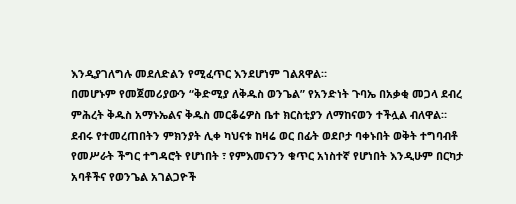እንዲያገለግሉ መደለድልን የሚፈጥር እንደሆነም ገልጸዋል።
በመሆኑም የመጀመሪያውን “ቅድሚያ ለቅዱስ ወንጌል” የአንድነት ጉባኤ በአቃቂ መጋላ ደብረ ምሕረት ቅዱስ አማኑኤልና ቅዱስ መርቆሬዎስ ቤተ ክርስቲያን ለማከናወን ተችሏል ብለዋል።
ደብሩ የተመረጠበትን ምክንያት ሊቀ ካህናቱ ከዛሬ ወር በፊት ወደቦታ ባቀኑበት ወቅት ተግባብቶ የመሥራት ችግር ተግዳሮት የሆነበት ፣ የምእመናንን ቁጥር አነስተኛ የሆነበት እንዲሁም በርካታ አባቶችና የወንጌል አገልጋዮች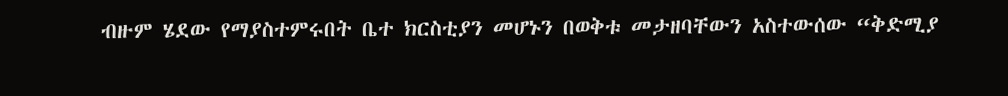ብዙም ሄደው የማያስተምሩበት ቤተ ክርስቲያን መሆኑን በወቅቱ መታዘባቸውን አስተውሰው “ቅድሚያ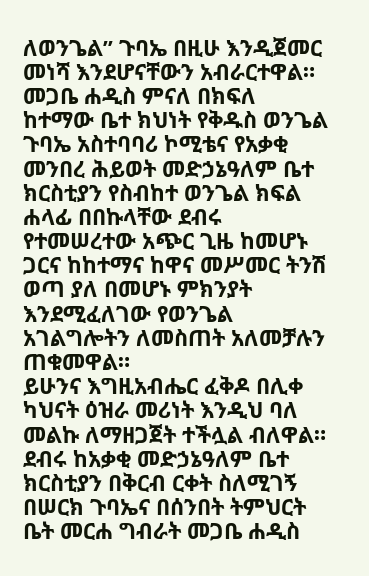ለወንጌል” ጉባኤ በዚሁ እንዲጀመር መነሻ እንደሆናቸውን አብራርተዋል።
መጋቤ ሐዲስ ምናለ በክፍለ ከተማው ቤተ ክህነት የቅዱስ ወንጌል ጉባኤ አስተባባሪ ኮሚቴና የአቃቂ መንበረ ሕይወት መድኃኔዓለም ቤተ ክርስቲያን የስብከተ ወንጌል ክፍል ሐላፊ በበኩላቸው ደብሩ የተመሠረተው አጭር ጊዜ ከመሆኑ ጋርና ከከተማና ከዋና መሥመር ትንሽ ወጣ ያለ በመሆኑ ምክንያት እንደሚፈለገው የወንጌል አገልግሎትን ለመስጠት አለመቻሉን ጠቁመዋል።
ይሁንና እግዚአብሔር ፈቅዶ በሊቀ ካህናት ዕዝራ መሪነት እንዲህ ባለ መልኩ ለማዘጋጀት ተችሏል ብለዋል።
ደብሩ ከአቃቂ መድኃኔዓለም ቤተ ክርስቲያን በቅርብ ርቀት ስለሚገኝ በሠርክ ጉባኤና በሰንበት ትምህርት ቤት መርሐ ግብራት መጋቤ ሐዲስ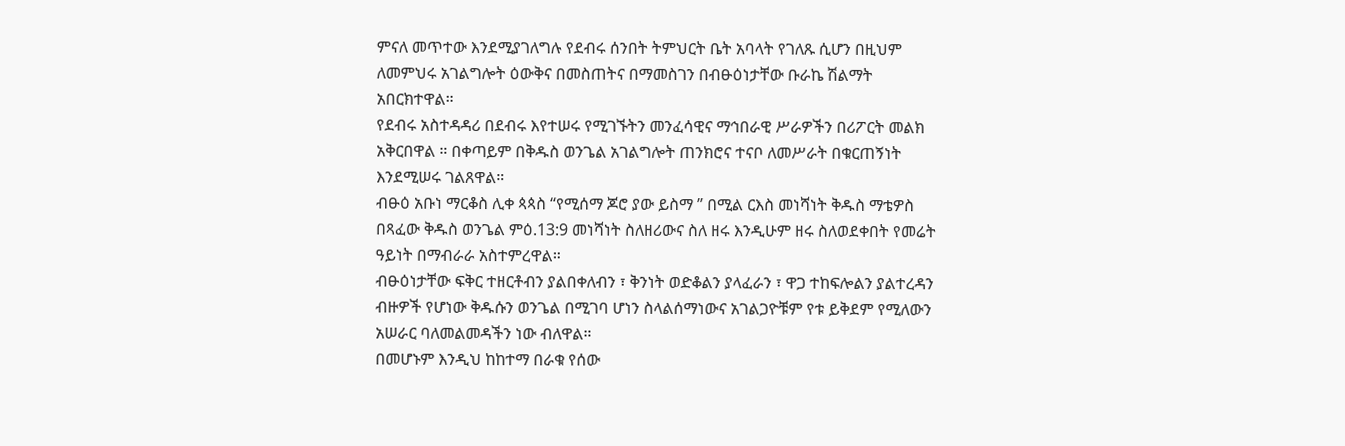ምናለ መጥተው እንደሚያገለግሉ የደብሩ ሰንበት ትምህርት ቤት አባላት የገለጹ ሲሆን በዚህም ለመምህሩ አገልግሎት ዕውቅና በመስጠትና በማመስገን በብፁዕነታቸው ቡራኬ ሽልማት አበርክተዋል።
የደብሩ አስተዳዳሪ በደብሩ እየተሠሩ የሚገኙትን መንፈሳዊና ማኅበራዊ ሥራዎችን በሪፖርት መልክ አቅርበዋል ። በቀጣይም በቅዱስ ወንጌል አገልግሎት ጠንክሮና ተናቦ ለመሥራት በቁርጠኝነት እንደሚሠሩ ገልጸዋል።
ብፁዕ አቡነ ማርቆስ ሊቀ ጳጳስ “የሚሰማ ጆሮ ያው ይስማ ” በሚል ርእስ መነሻነት ቅዱስ ማቴዎስ በጻፈው ቅዱስ ወንጌል ምዕ.13:9 መነሻነት ስለዘሪውና ስለ ዘሩ እንዲሁም ዘሩ ስለወደቀበት የመሬት ዓይነት በማብራራ አስተምረዋል።
ብፁዕነታቸው ፍቅር ተዘርቶብን ያልበቀለብን ፣ ቅንነት ወድቆልን ያላፈራን ፣ ዋጋ ተከፍሎልን ያልተረዳን ብዙዎች የሆነው ቅዱሱን ወንጌል በሚገባ ሆነን ስላልሰማነውና አገልጋዮቹም የቱ ይቅደም የሚለውን አሠራር ባለመልመዳችን ነው ብለዋል።
በመሆኑም እንዲህ ከከተማ በራቁ የሰው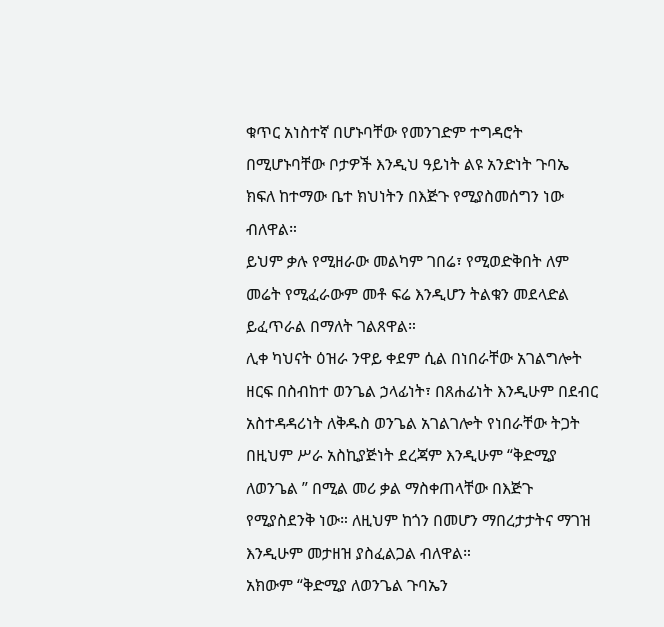ቁጥር አነስተኛ በሆኑባቸው የመንገድም ተግዳሮት በሚሆኑባቸው ቦታዎች እንዲህ ዓይነት ልዩ አንድነት ጉባኤ ክፍለ ከተማው ቤተ ክህነትን በእጅጉ የሚያስመሰግን ነው ብለዋል።
ይህም ቃሉ የሚዘራው መልካም ገበሬ፣ የሚወድቅበት ለም መሬት የሚፈራውም መቶ ፍሬ እንዲሆን ትልቁን መደላድል ይፈጥራል በማለት ገልጸዋል።
ሊቀ ካህናት ዕዝራ ንዋይ ቀደም ሲል በነበራቸው አገልግሎት ዘርፍ በስብከተ ወንጌል ኃላፊነት፣ በጸሐፊነት እንዲሁም በደብር አስተዳዳሪነት ለቅዱስ ወንጌል አገልገሎት የነበራቸው ትጋት በዚህም ሥራ አስኪያጅነት ደረጃም እንዲሁም “ቅድሚያ ለወንጌል ” በሚል መሪ ቃል ማስቀጠላቸው በእጅጉ የሚያስደንቅ ነው። ለዚህም ከጎን በመሆን ማበረታታትና ማገዝ እንዲሁም መታዘዝ ያስፈልጋል ብለዋል።
አክውም “ቅድሚያ ለወንጌል ጉባኤን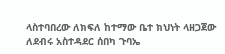ላስተባበረው ለክፍለ ከተማው ቤተ ክህነት ላዘጋጀው ለደብሩ አስተዳደር ሰበካ ጉባኤ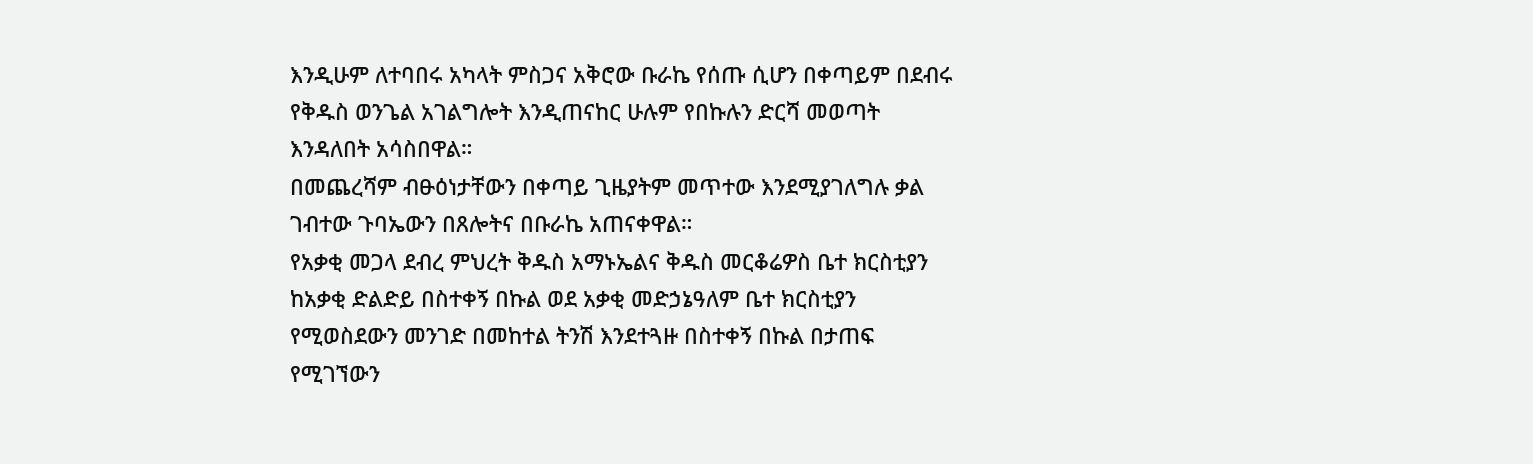እንዲሁም ለተባበሩ አካላት ምስጋና አቅሮው ቡራኬ የሰጡ ሲሆን በቀጣይም በደብሩ የቅዱስ ወንጌል አገልግሎት እንዲጠናከር ሁሉም የበኩሉን ድርሻ መወጣት እንዳለበት አሳስበዋል።
በመጨረሻም ብፁዕነታቸውን በቀጣይ ጊዜያትም መጥተው እንደሚያገለግሉ ቃል ገብተው ጉባኤውን በጸሎትና በቡራኬ አጠናቀዋል።
የአቃቂ መጋላ ደብረ ምህረት ቅዱስ አማኑኤልና ቅዱስ መርቆሬዎስ ቤተ ክርስቲያን ከአቃቂ ድልድይ በስተቀኝ በኩል ወደ አቃቂ መድኃኔዓለም ቤተ ክርስቲያን የሚወስደውን መንገድ በመከተል ትንሽ እንደተጓዙ በስተቀኝ በኩል በታጠፍ የሚገኘውን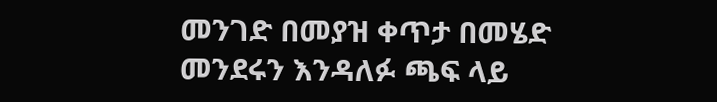መንገድ በመያዝ ቀጥታ በመሄድ መንደሩን እንዳለፉ ጫፍ ላይ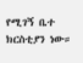የሚገኝ ቤተ ክርስቲያን ነው።